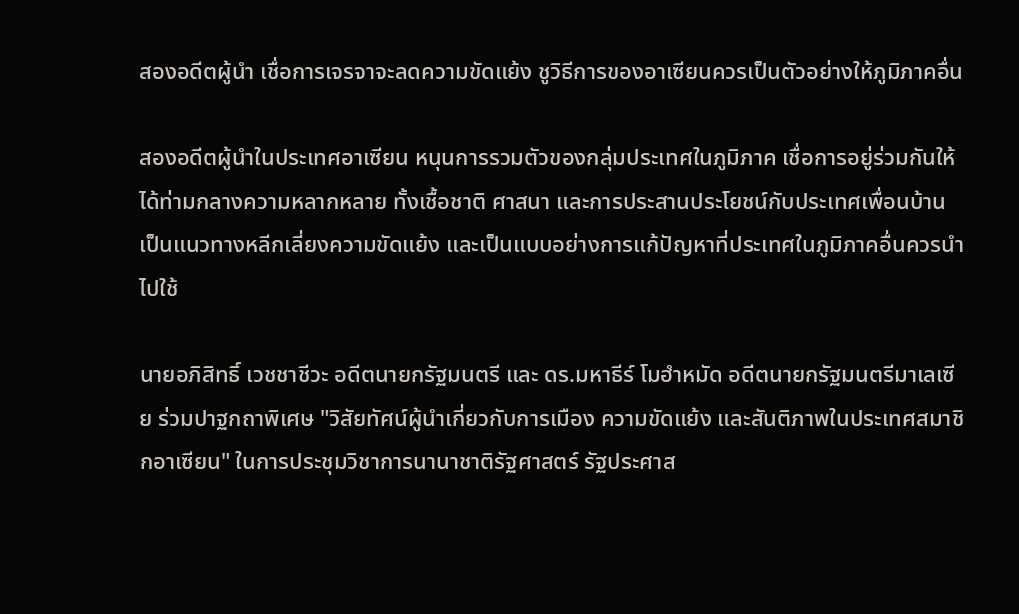สองอดีตผู้นำ เชื่อการเจรจาจะลดความขัดแย้ง ชูวิธีการของอาเซียนควรเป็นตัวอย่างให้ภูมิภาคอื่น

สองอดีตผู้นำในประเทศอาเซียน หนุนการรวมตัวของกลุ่มประเทศในภูมิภาค เชื่อการอยู่ร่วมกันให้ได้ท่ามกลางความหลากหลาย ทั้งเชื้อชาติ ศาสนา และการประสานประโยชน์กับประเทศเพื่อนบ้าน เป็นแนวทางหลีกเลี่ยงความขัดแย้ง และเป็นแบบอย่างการแก้ปัญหาที่ประเทศในภูมิภาคอื่นควรนำไปใช้

นายอภิสิทธิ์ เวชชาชีวะ อดีตนายกรัฐมนตรี และ ดร.มหาธีร์ โมฮำหมัด อดีตนายกรัฐมนตรีมาเลเซีย ร่วมปาฐกถาพิเศษ "วิสัยทัศน์ผู้นำเกี่ยวกับการเมือง ความขัดแย้ง และสันติภาพในประเทศสมาชิกอาเซียน" ในการประชุมวิชาการนานาชาติรัฐศาสตร์ รัฐประศาส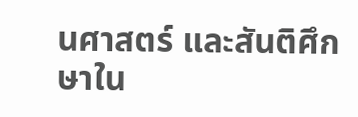นศาสตร์ และสันติศึกษาใน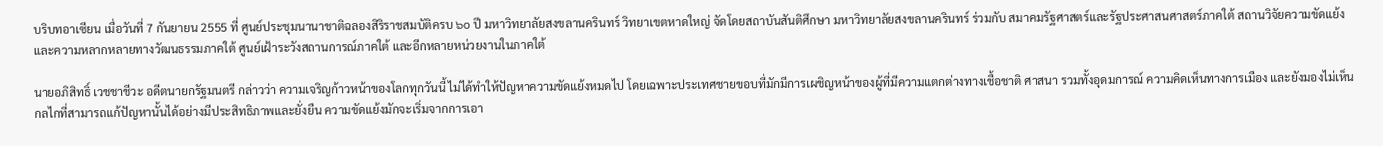บริบทอาเซียน เมื่อวันที่ 7 กันยายน 2555 ที่ ศูนย์ประชุมนานาชาติฉลองสิริราชสมบัติครบ ๖o ปี มหาวิทยาลัยสงขลานครินทร์ วิทยาเขตหาดใหญ่ จัดโดยสถาบันสันติศึกษา มหาวิทยาลัยสงขลานครินทร์ ร่วมกับ สมาคมรัฐศาสตร์และรัฐประศาสนศาสตร์ภาคใต้ สถานวิจัยความขัดแย้งและความหลากหลายทางวัฒนธรรมภาคใต้ ศูนย์เฝ้าระวังสถานการณ์ภาคใต้ และอีกหลายหน่วยงานในภาคใต้

นายอภิสิทธิ์ เวชชาชีวะ อดีตนายกรัฐมนตรี กล่าวว่า ความเจริญก้าวหน้าของโลกทุกวันนี้ ไม่ได้ทำให้ปัญหาความขัดแย้งหมดไป โดยเฉพาะประเทศชายขอบที่มักมีการเผชิญหน้าของผู้ที่มีความแตกต่างทางเชื้อชาติ ศาสนา รวมทั้งอุดมการณ์ ความคิดเห็นทางการเมือง และยังมองไม่เห็นกลไกที่สามารถแก้ปัญหานั้นได้อย่างมีประสิทธิภาพและยั่งยืน ความขัดแย้งมักจะเริ่มจากการเอา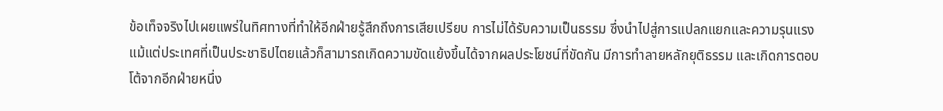ข้อเท็จจริงไปเผยแพร่ในทิศทางที่ทำให้อีกฝ่ายรู้สึกถึงการเสียเปรียบ การไม่ได้รับความเป็นธรรม ซึ่งนำไปสู่การแปลกแยกและความรุนแรง แม้แต่ประเทศที่เป็นประชาธิปไตยแล้วก็สามารถเกิดความขัดแย้งขึ้นได้จากผลประโยชน์ที่ขัดกัน มีการทำลายหลักยุติธรรม และเกิดการตอบโต้จากอีกฝ่ายหนึ่ง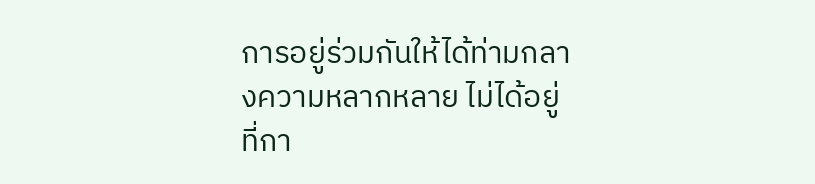การอยู่ร่วมกันให้ได้ท่ามกลางความหลากหลาย ไม่ได้อยู่ที่กา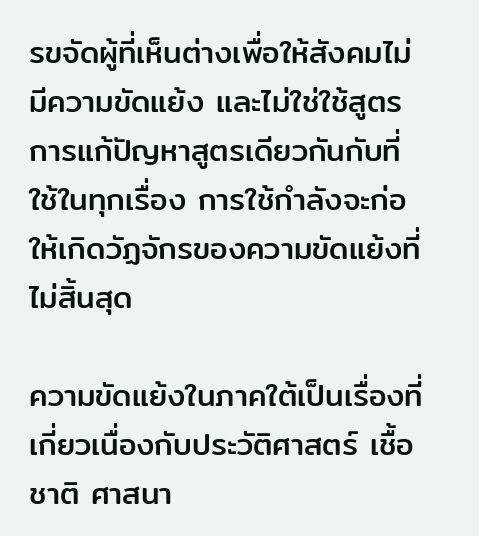รขจัดผู้ที่เห็นต่างเพื่อให้สังคมไม่มีความขัดแย้ง และไม่ใช่ใช้สูตรการแก้ปัญหาสูตรเดียวกันกับที่ใช้ในทุกเรื่อง การใช้กำลังจะก่อให้เกิดวัฏจักรของความขัดแย้งที่ไม่สิ้นสุด

ความขัดแย้งในภาคใต้เป็นเรื่องที่เกี่ยวเนื่องกับประวัติศาสตร์ เชื้อชาติ ศาสนา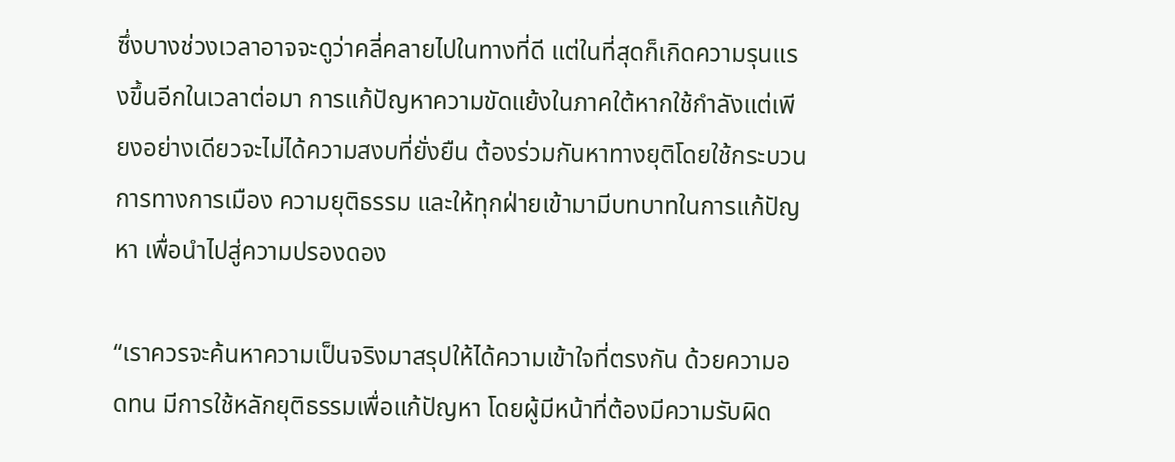ซึ่งบางช่วงเวลาอาจจะดูว่าคลี่คลายไปในทางที่ดี แต่ในที่สุดก็เกิดความรุนแรงขึ้นอีกในเวลาต่อมา การแก้ปัญหาความขัดแย้งในภาคใต้หากใช้กำลังแต่เพียงอย่างเดียวจะไม่ได้ความสงบที่ยั่งยืน ต้องร่วมกันหาทางยุติโดยใช้กระบวนการทางการเมือง ความยุติธรรม และให้ทุกฝ่ายเข้ามามีบทบาทในการแก้ปัญหา เพื่อนำไปสู่ความปรองดอง

“เราควรจะค้นหาความเป็นจริงมาสรุปให้ได้ความเข้าใจที่ตรงกัน ด้วยความอดทน มีการใช้หลักยุติธรรมเพื่อแก้ปัญหา โดยผู้มีหน้าที่ต้องมีความรับผิด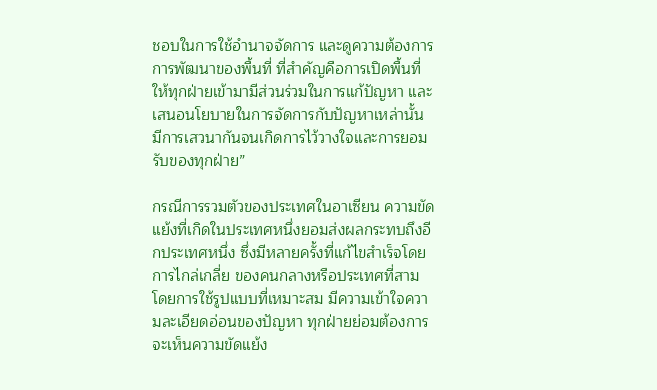ชอบในการใช้อำนาจจัดการ และดูความต้องการการพัฒนาของพื้นที่ ที่สำคัญคือการเปิดพื้นที่ให้ทุกฝ่ายเข้ามามีส่วนร่วมในการแก้ปัญหา และเสนอนโยบายในการจัดการกับปัญหาเหล่านั้น มีการเสวนากันจนเกิดการไว้วางใจและการยอมรับของทุกฝ่าย”

กรณีการรวมตัวของประเทศในอาเซียน ความขัดแย้งที่เกิดในประเทศหนึ่งยอมส่งผลกระทบถึงอีกประเทศหนึ่ง ซึ่งมีหลายครั้งที่แก้ไขสำเร็จโดยการไกล่เกลี่ย ของคนกลางหรือประเทศที่สาม โดยการใช้รูปแบบที่เหมาะสม มีความเข้าใจความละเอียดอ่อนของปัญหา ทุกฝ่ายย่อมต้องการจะเห็นความขัดแย้ง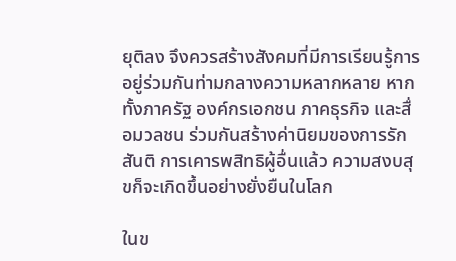ยุติลง จึงควรสร้างสังคมที่มีการเรียนรู้การอยู่ร่วมกันท่ามกลางความหลากหลาย หากทั้งภาครัฐ องค์กรเอกชน ภาคธุรกิจ และสื่อมวลชน ร่วมกันสร้างค่านิยมของการรักสันติ การเคารพสิทธิผู้อื่นแล้ว ความสงบสุขก็จะเกิดขึ้นอย่างยั่งยืนในโลก

ในข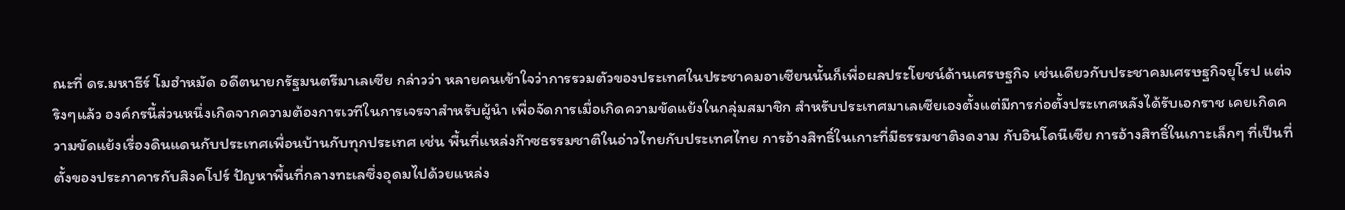ณะที่ ดร.มหาธีร์ โมฮำหมัด อดีตนายกรัฐมนตรีมาเลเซีย กล่าวว่า หลายคนเข้าใจว่าการรวมตัวของประเทศในประชาคมอาเซียนนั้นก็เพื่อผลประโยชน์ด้านเศรษฐกิจ เช่นเดียวกับประชาคมเศรษฐกิจยุโรป แต่จริงๆแล้ว องค์กรนี้ส่วนหนึ่งเกิดจากความต้องการเวทีในการเจรจาสำหรับผู้นำ เพื่อจัดการเมื่อเกิดความขัดแย้งในกลุ่มสมาชิก สำหรับประเทศมาเลเซียเองตั้งแต่มีการก่อตั้งประเทศหลังได้รับเอกราช เคยเกิดความขัดแย้งเรื่องดินแดนกับประเทศเพื่อนบ้านกับทุกประเทศ เช่น พื้นที่แหล่งก๊าซธรรมชาติในอ่าวไทยกับประเทศไทย การอ้างสิทธิ์ในเกาะที่มีธรรมชาติงดงาม กับอินโดนีเซีย การอ้างสิทธิ์ในเกาะเล็กๆ ที่เป็นที่ตั้งของประภาคารกับสิงคโปร์ ปัญหาพื้นที่กลางทะเลซึ่งอุดมไปด้วยแหล่ง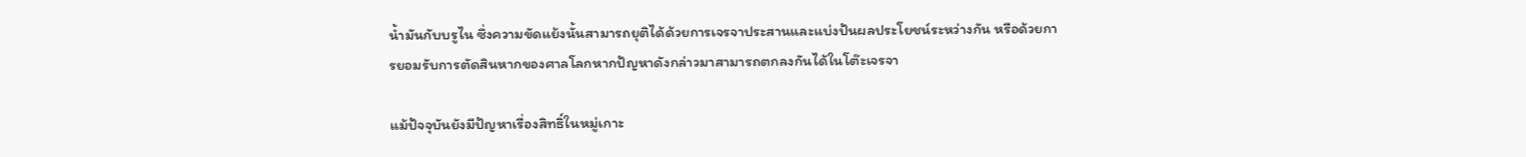น้ำมันกับบรูไน ซึ่งความขัดแย้งนั้นสามารถยุติได้ด้วยการเจรจาประสานและแบ่งปันผลประโยชน์ระหว่างกัน หรือด้วยการยอมรับการตัดสินหากของศาลโลกหากปัญหาดังกล่าวมาสามารถตกลงกันได้ในโต๊ะเจรจา

แม้ปัจจุบันยังมีปัญหาเรื่องสิทธิ์ในหมู่เกาะ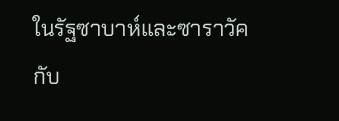ในรัฐซาบาห์และซาราวัคกับ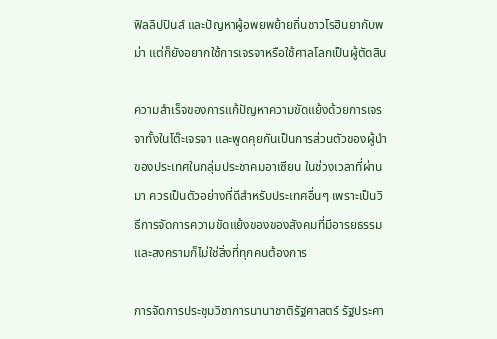ฟิลลิปปินส์ และปัญหาผู้อพยพย้ายถิ่นชาวโรฮินยากับพม่า แต่ก็ยังอยากใช้การเจรจาหรือใช้ศาลโลกเป็นผู้ตัดสิน

ความสำเร็จของการแก้ปัญหาความขัดแย้งด้วยการเจรจาทั้งในโต๊ะเจรจา และพูดคุยกันเป็นการส่วนตัวของผู้นำ ของประเทศในกลุ่มประชาคมอาเซียน ในช่วงเวลาที่ผ่านมา ควรเป็นตัวอย่างที่ดีสำหรับประเทศอื่นๆ เพราะเป็นวิธีการจัดการความขัดแย้งของของสังคมที่มีอารยธรรม และสงครามก็ไม่ใช่สิ่งที่ทุกคนต้องการ

การจัดการประชุมวิชาการนานาชาติรัฐศาสตร์ รัฐประศา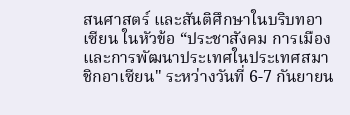สนศาสตร์ และสันติศึกษาในบริบทอาเซียน ในหัวข้อ “ประชาสังคม การเมือง และการพัฒนาประเทศในประเทศสมาชิกอาเซียน" ระหว่างวันที่ 6-7 กันยายน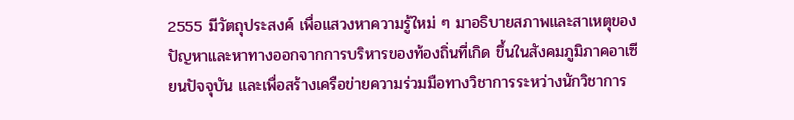2555 มีวัตถุประสงค์ เพื่อแสวงหาความรู้ใหม่ ๆ มาอธิบายสภาพและสาเหตุของปัญหาและหาทางออกจากการบริหารของท้องถิ่นที่เกิด ขึ้นในสังคมภูมิภาคอาเซียนปัจจุบัน และเพื่อสร้างเครือข่ายความร่วมมือทางวิชาการระหว่างนักวิชาการ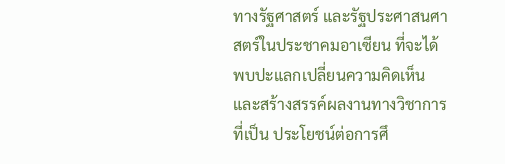ทางรัฐศาสตร์ และรัฐประศาสนศาสตร์ในประชาคมอาเซียน ที่จะได้พบปะแลกเปลี่ยนความคิดเห็นและสร้างสรรค์ผลงานทางวิชาการที่เป็น ประโยชน์ต่อการศึ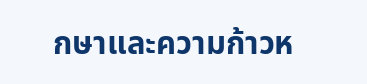กษาและความก้าวห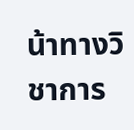น้าทางวิชาการ